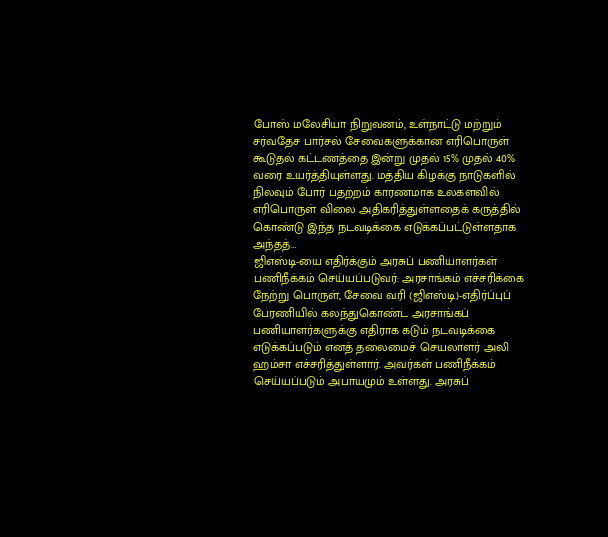போஸ் மலேசியா நிறுவனம், உள்நாட்டு மற்றும் சர்வதேச பார்சல் சேவைகளுக்கான எரிபொருள் கூடுதல் கட்டணத்தை இன்று முதல் 15% முதல் 40% வரை உயர்த்தியுள்ளது. மத்திய கிழக்கு நாடுகளில் நிலவும் போர் பதற்றம் காரணமாக உலகளவில் எரிபொருள் விலை அதிகரித்துள்ளதைக் கருத்தில் கொண்டு இந்த நடவடிக்கை எடுக்கப்பட்டுள்ளதாக அந்தத்…
ஜிஎஸ்டி-யை எதிர்க்கும் அரசுப் பணியாளர்கள் பணிநீக்கம் செய்யப்படுவர்: அரசாங்கம் எச்சரிக்கை
நேற்று பொருள், சேவை வரி (ஜிஎஸ்டி)-எதிர்ப்புப் பேரணியில் கலந்துகொண்ட அரசாங்கப் பணியாளர்களுக்கு எதிராக கடும் நடவடிக்கை எடுக்கப்படும் எனத் தலைமைச் செயலாளர் அலி ஹம்சா எச்சரித்துள்ளார். அவர்கள் பணிநீக்கம் செய்யப்படும் அபாயமும் உள்ளது. அரசுப்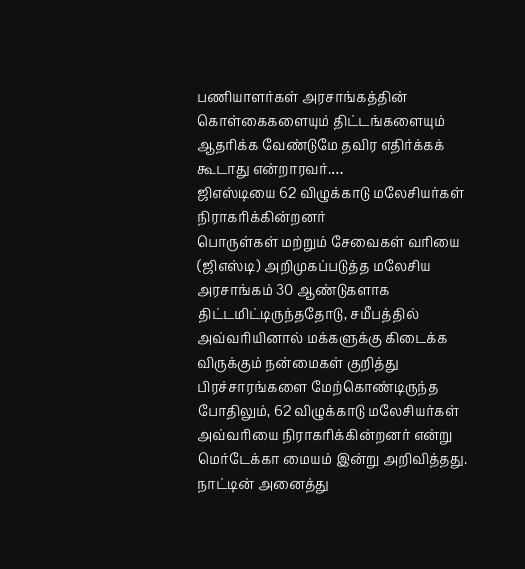பணியாளர்கள் அரசாங்கத்தின் கொள்கைகளையும் திட்டங்களையும் ஆதரிக்க வேண்டுமே தவிர எதிர்க்கக் கூடாது என்றாரவர்.…
ஜிஎஸ்டியை 62 விழுக்காடு மலேசியர்கள் நிராகரிக்கின்றனர்
பொருள்கள் மற்றும் சேவைகள் வரியை (ஜிஎஸ்டி) அறிமுகப்படுத்த மலேசிய அரசாங்கம் 30 ஆண்டுகளாக திட்டமிட்டிருந்ததோடு, சமீபத்தில் அவ்வரியினால் மக்களுக்கு கிடைக்க விருக்கும் நன்மைகள் குறித்து பிரச்சாரங்களை மேற்கொண்டிருந்த போதிலும், 62 விழுக்காடு மலேசியர்கள் அவ்வரியை நிராகரிக்கின்றனர் என்று மெர்டேக்கா மையம் இன்று அறிவித்தது. நாட்டின் அனைத்து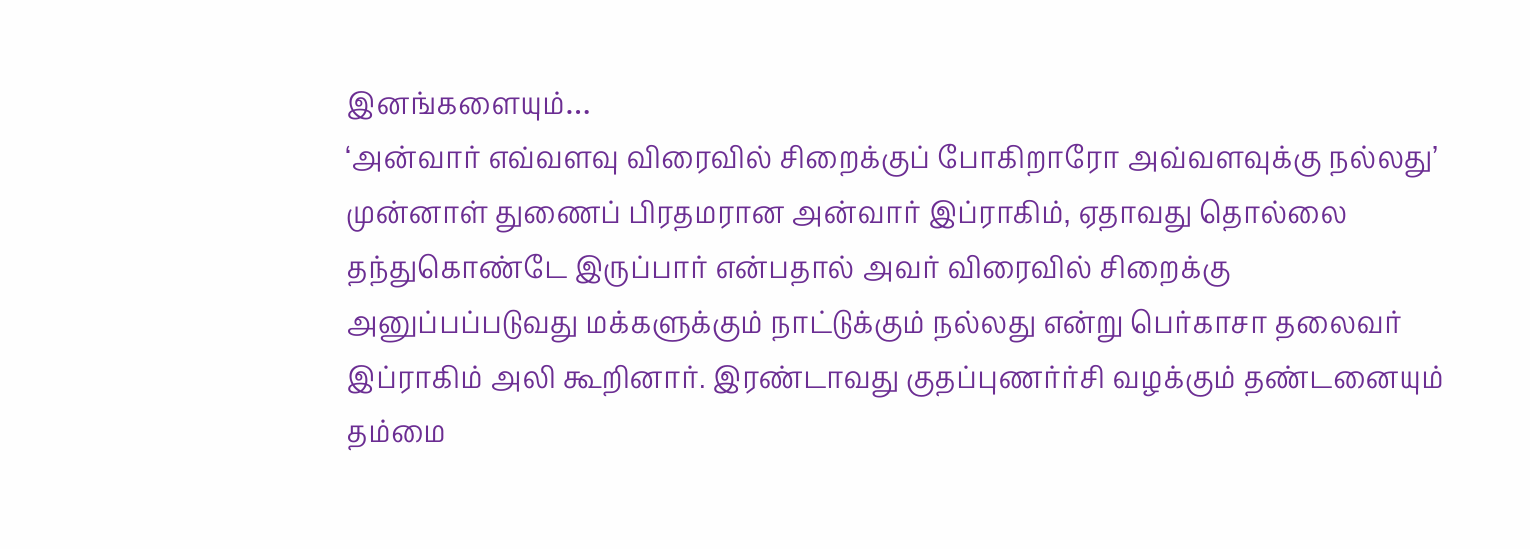இனங்களையும்…
‘அன்வார் எவ்வளவு விரைவில் சிறைக்குப் போகிறாரோ அவ்வளவுக்கு நல்லது’
முன்னாள் துணைப் பிரதமரான அன்வார் இப்ராகிம், ஏதாவது தொல்லை தந்துகொண்டே இருப்பார் என்பதால் அவர் விரைவில் சிறைக்கு அனுப்பப்படுவது மக்களுக்கும் நாட்டுக்கும் நல்லது என்று பெர்காசா தலைவர் இப்ராகிம் அலி கூறினார். இரண்டாவது குதப்புணர்ர்சி வழக்கும் தண்டனையும் தம்மை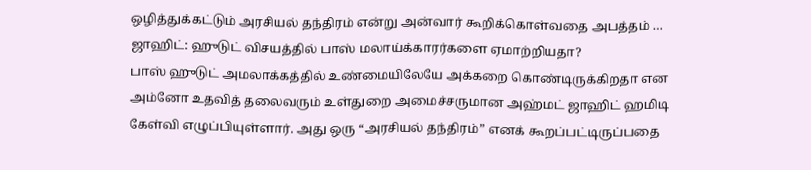ஒழித்துக்கட்டும் அரசியல் தந்திரம் என்று அன்வார் கூறிக்கொள்வதை அபத்தம் …
ஜாஹிட்: ஹுடுட் விசயத்தில் பாஸ் மலாய்க்காரர்களை ஏமாற்றியதா?
பாஸ் ஹுடுட் அமலாக்கத்தில் உண்மையிலேயே அக்கறை கொண்டிருக்கிறதா என அம்னோ உதவித் தலைவரும் உள்துறை அமைச்சருமான அஹ்மட் ஜாஹிட் ஹமிடி கேள்வி எழுப்பியுள்ளார். அது ஒரு “அரசியல் தந்திரம்” எனக் கூறப்பட்டிருப்பதை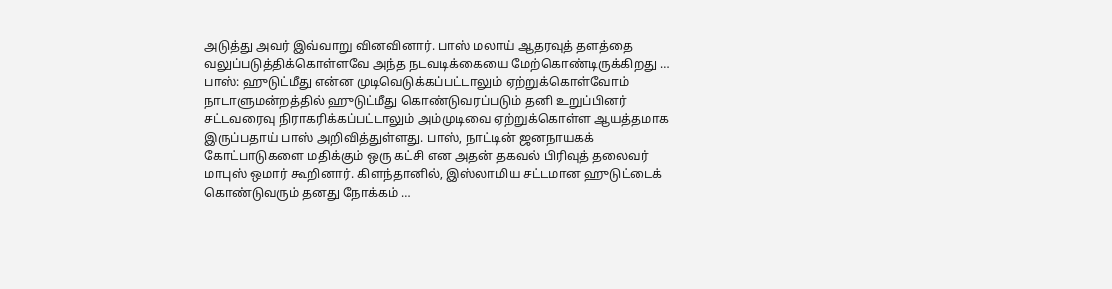அடுத்து அவர் இவ்வாறு வினவினார். பாஸ் மலாய் ஆதரவுத் தளத்தை வலுப்படுத்திக்கொள்ளவே அந்த நடவடிக்கையை மேற்கொண்டிருக்கிறது …
பாஸ்: ஹுடுட்மீது என்ன முடிவெடுக்கப்பட்டாலும் ஏற்றுக்கொள்வோம்
நாடாளுமன்றத்தில் ஹுடுட்மீது கொண்டுவரப்படும் தனி உறுப்பினர் சட்டவரைவு நிராகரிக்கப்பட்டாலும் அம்முடிவை ஏற்றுக்கொள்ள ஆயத்தமாக இருப்பதாய் பாஸ் அறிவித்துள்ளது. பாஸ், நாட்டின் ஜனநாயகக் கோட்பாடுகளை மதிக்கும் ஒரு கட்சி என அதன் தகவல் பிரிவுத் தலைவர் மாபுஸ் ஒமார் கூறினார். கிளந்தானில், இஸ்லாமிய சட்டமான ஹுடுட்டைக் கொண்டுவரும் தனது நோக்கம் …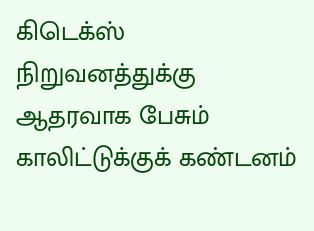கிடெக்ஸ் நிறுவனத்துக்கு ஆதரவாக பேசும் காலிட்டுக்குக் கண்டனம்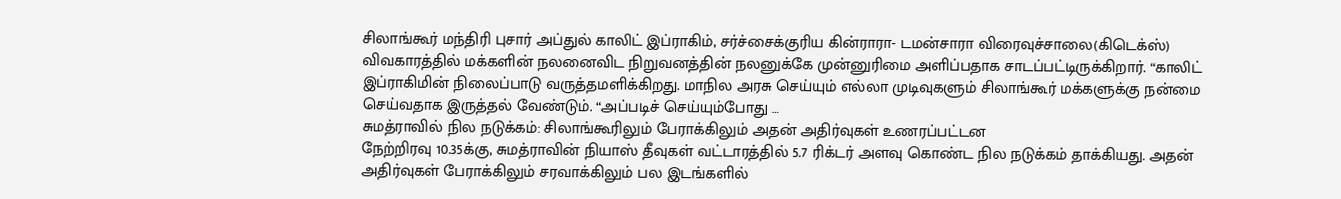சிலாங்கூர் மந்திரி புசார் அப்துல் காலிட் இப்ராகிம், சர்ச்சைக்குரிய கின்ராரா- டமன்சாரா விரைவுச்சாலை(கிடெக்ஸ்) விவகாரத்தில் மக்களின் நலனைவிட நிறுவனத்தின் நலனுக்கே முன்னுரிமை அளிப்பதாக சாடப்பட்டிருக்கிறார். “காலிட் இப்ராகிமின் நிலைப்பாடு வருத்தமளிக்கிறது. மாநில அரசு செய்யும் எல்லா முடிவுகளும் சிலாங்கூர் மக்களுக்கு நன்மை செய்வதாக இருத்தல் வேண்டும். “அப்படிச் செய்யும்போது …
சுமத்ராவில் நில நடுக்கம்: சிலாங்கூரிலும் பேராக்கிலும் அதன் அதிர்வுகள் உணரப்பட்டன
நேற்றிரவு 10.35க்கு, சுமத்ராவின் நியாஸ் தீவுகள் வட்டாரத்தில் 5.7 ரிக்டர் அளவு கொண்ட நில நடுக்கம் தாக்கியது. அதன் அதிர்வுகள் பேராக்கிலும் சரவாக்கிலும் பல இடங்களில்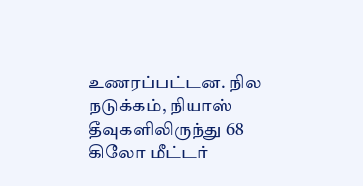உணரப்பட்டன. நில நடுக்கம், நியாஸ் தீவுகளிலிருந்து 68 கிலோ மீட்டர்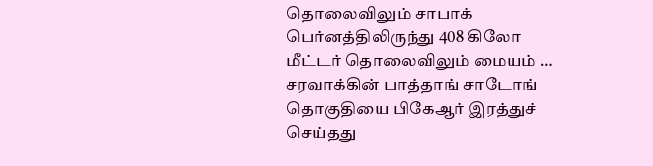தொலைவிலும் சாபாக் பெர்னத்திலிருந்து 408 கிலோ மீட்டர் தொலைவிலும் மையம் …
சரவாக்கின் பாத்தாங் சாடோங் தொகுதியை பிகேஆர் இரத்துச் செய்தது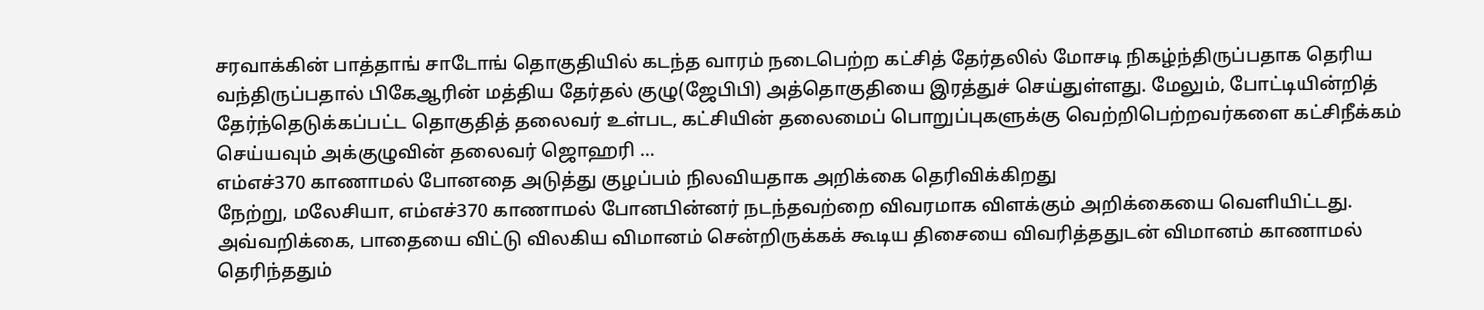சரவாக்கின் பாத்தாங் சாடோங் தொகுதியில் கடந்த வாரம் நடைபெற்ற கட்சித் தேர்தலில் மோசடி நிகழ்ந்திருப்பதாக தெரிய வந்திருப்பதால் பிகேஆரின் மத்திய தேர்தல் குழு(ஜேபிபி) அத்தொகுதியை இரத்துச் செய்துள்ளது. மேலும், போட்டியின்றித் தேர்ந்தெடுக்கப்பட்ட தொகுதித் தலைவர் உள்பட, கட்சியின் தலைமைப் பொறுப்புகளுக்கு வெற்றிபெற்றவர்களை கட்சிநீக்கம் செய்யவும் அக்குழுவின் தலைவர் ஜொஹரி …
எம்எச்370 காணாமல் போனதை அடுத்து குழப்பம் நிலவியதாக அறிக்கை தெரிவிக்கிறது
நேற்று, மலேசியா, எம்எச்370 காணாமல் போனபின்னர் நடந்தவற்றை விவரமாக விளக்கும் அறிக்கையை வெளியிட்டது. அவ்வறிக்கை, பாதையை விட்டு விலகிய விமானம் சென்றிருக்கக் கூடிய திசையை விவரித்ததுடன் விமானம் காணாமல் தெரிந்ததும்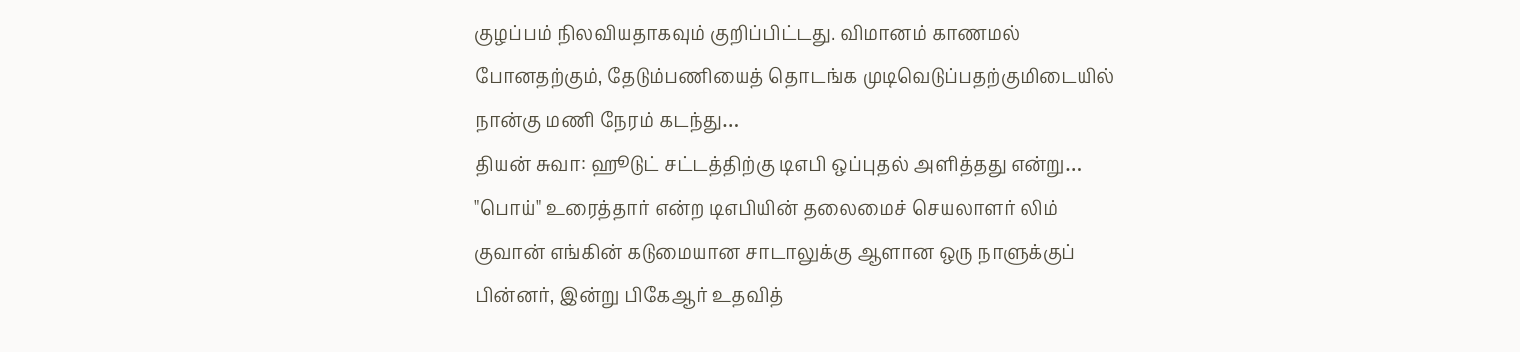குழப்பம் நிலவியதாகவும் குறிப்பிட்டது. விமானம் காணமல் போனதற்கும், தேடும்பணியைத் தொடங்க முடிவெடுப்பதற்குமிடையில் நான்கு மணி நேரம் கடந்து…
தியன் சுவா: ஹூடுட் சட்டத்திற்கு டிஎபி ஒப்புதல் அளித்தது என்று…
"பொய்" உரைத்தார் என்ற டிஎபியின் தலைமைச் செயலாளர் லிம் குவான் எங்கின் கடுமையான சாடாலுக்கு ஆளான ஒரு நாளுக்குப் பின்னர், இன்று பிகேஆர் உதவித்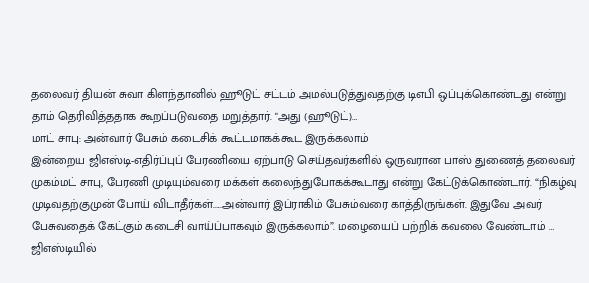தலைவர் தியன் சுவா கிளந்தானில் ஹூடுட் சட்டம் அமல்படுத்துவதற்கு டிஎபி ஒப்புக்கொண்டது என்று தாம் தெரிவித்ததாக கூறப்படுவதை மறுத்தார். "அது (ஹூடுட்)…
மாட் சாபு: அன்வார் பேசும் கடைசிக் கூட்டமாகக்கூட இருக்கலாம்
இன்றைய ஜிஎஸ்டி-எதிர்ப்புப் பேரணியை ஏற்பாடு செய்தவர்களில் ஒருவரான பாஸ் துணைத் தலைவர் முகம்மட் சாபு, பேரணி முடியும்வரை மக்கள் கலைந்துபோகக்கூடாது என்று கேட்டுக்கொண்டார். “நிகழ்வு முடிவதற்குமுன் போய் விடாதீர்கள்.....அன்வார் இப்ராகிம் பேசும்வரை காத்திருங்கள். இதுவே அவர் பேசுவதைக் கேட்கும் கடைசி வாய்ப்பாகவும் இருக்கலாம்”. மழையைப் பற்றிக் கவலை வேண்டாம் …
ஜிஎஸ்டியில்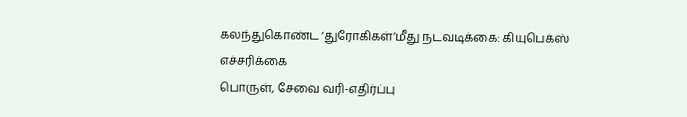கலந்துகொண்ட ‘துரோகிகள்’மீது நடவடிக்கை: கியுபெக்ஸ் எச்சரிக்கை
பொருள், சேவை வரி-எதிர்ப்பு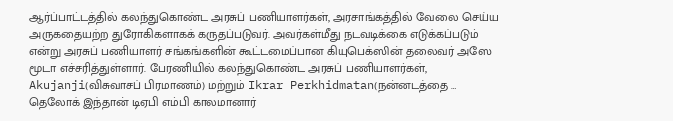ஆர்ப்பாட்டத்தில் கலந்துகொண்ட அரசுப் பணியாளர்கள், அரசாங்கத்தில் வேலை செய்ய அருகதையற்ற துரோகிகளாகக் கருதப்படுவர். அவர்கள்மீது நடவடிக்கை எடுக்கப்படும் என்று அரசுப் பணியாளர் சங்கங்களின் கூட்டமைப்பான கியுபெக்ஸின் தலைவர் அஸே மூடா எச்சரித்துள்ளார். பேரணியில் கலந்துகொண்ட அரசுப் பணியாளர்கள், Akujanji(விசுவாசப் பிரமாணம்) மற்றும் Ikrar Perkhidmatan(நன்னடத்தை …
தெலோக் இந்தான் டிஏபி எம்பி காலமானார்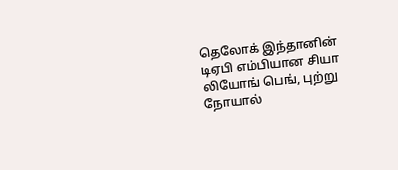தெலோக் இந்தானின் டிஏபி எம்பியான சியா லியோங் பெங், புற்று நோயால்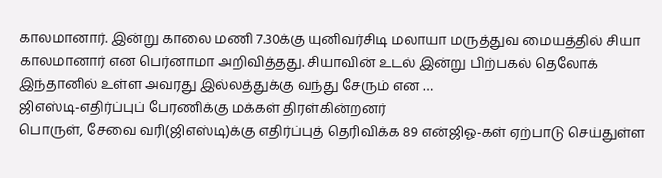காலமானார். இன்று காலை மணி 7.30க்கு யுனிவர்சிடி மலாயா மருத்துவ மையத்தில் சியா காலமானார் என பெர்னாமா அறிவித்தது. சியாவின் உடல் இன்று பிற்பகல் தெலோக் இந்தானில் உள்ள அவரது இல்லத்துக்கு வந்து சேரும் என …
ஜிஎஸ்டி-எதிர்ப்புப் பேரணிக்கு மக்கள் திரள்கின்றனர்
பொருள், சேவை வரி(ஜிஎஸ்டி)க்கு எதிர்ப்புத் தெரிவிக்க 89 என்ஜிஓ-கள் ஏற்பாடு செய்துள்ள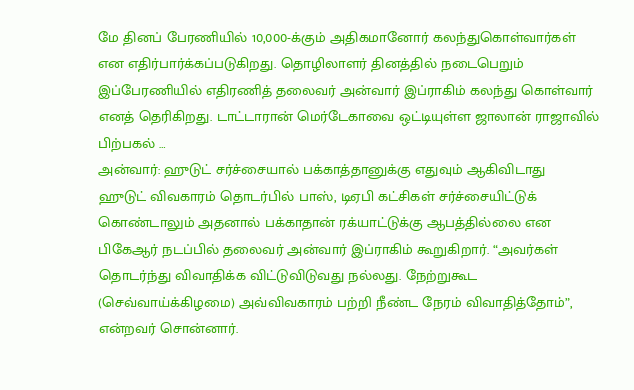மே தினப் பேரணியில் 10,000-க்கும் அதிகமானோர் கலந்துகொள்வார்கள் என எதிர்பார்க்கப்படுகிறது. தொழிலாளர் தினத்தில் நடைபெறும் இப்பேரணியில் எதிரணித் தலைவர் அன்வார் இப்ராகிம் கலந்து கொள்வார் எனத் தெரிகிறது. டாட்டாரான் மெர்டேகாவை ஒட்டியுள்ள ஜாலான் ராஜாவில் பிற்பகல் …
அன்வார்: ஹுடுட் சர்ச்சையால் பக்காத்தானுக்கு எதுவும் ஆகிவிடாது
ஹுடுட் விவகாரம் தொடர்பில் பாஸ், டிஏபி கட்சிகள் சர்ச்சையிட்டுக் கொண்டாலும் அதனால் பக்காதான் ரக்யாட்டுக்கு ஆபத்தில்லை என பிகேஆர் நடப்பில் தலைவர் அன்வார் இப்ராகிம் கூறுகிறார். “அவர்கள் தொடர்ந்து விவாதிக்க விட்டுவிடுவது நல்லது. நேற்றுகூட (செவ்வாய்க்கிழமை) அவ்விவகாரம் பற்றி நீண்ட நேரம் விவாதித்தோம்”, என்றவர் சொன்னார்.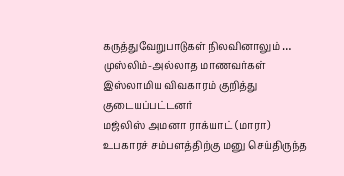கருத்துவேறுபாடுகள் நிலவினாலும் …
முஸ்லிம்-அல்லாத மாணவர்கள் இஸ்லாமிய விவகாரம் குறித்து குடையப்பட்டனர்
மஜ்லிஸ் அமனா ராக்யாட் (மாரா) உபகாரச் சம்பளத்திற்கு மனு செய்திருந்த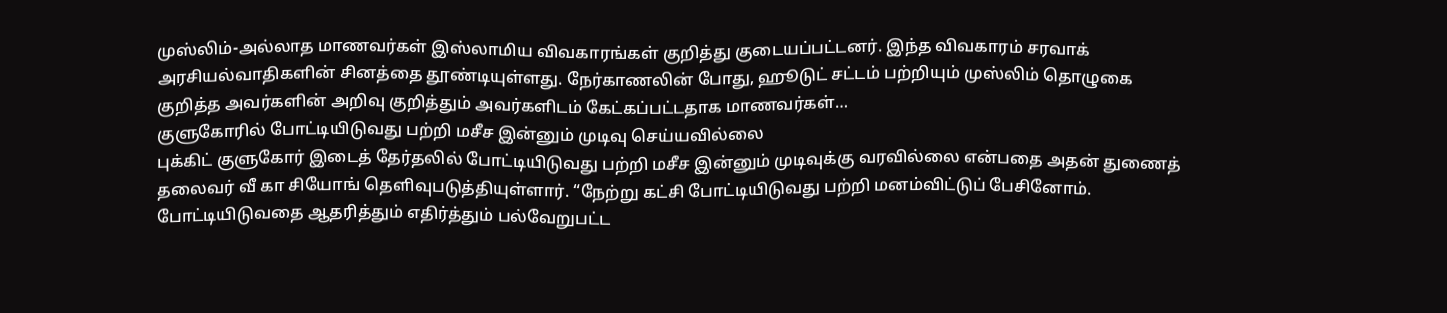முஸ்லிம்-அல்லாத மாணவர்கள் இஸ்லாமிய விவகாரங்கள் குறித்து குடையப்பட்டனர். இந்த விவகாரம் சரவாக் அரசியல்வாதிகளின் சினத்தை தூண்டியுள்ளது. நேர்காணலின் போது, ஹூடுட் சட்டம் பற்றியும் முஸ்லிம் தொழுகை குறித்த அவர்களின் அறிவு குறித்தும் அவர்களிடம் கேட்கப்பட்டதாக மாணவர்கள்…
குளுகோரில் போட்டியிடுவது பற்றி மசீச இன்னும் முடிவு செய்யவில்லை
புக்கிட் குளுகோர் இடைத் தேர்தலில் போட்டியிடுவது பற்றி மசீச இன்னும் முடிவுக்கு வரவில்லை என்பதை அதன் துணைத் தலைவர் வீ கா சியோங் தெளிவுபடுத்தியுள்ளார். “நேற்று கட்சி போட்டியிடுவது பற்றி மனம்விட்டுப் பேசினோம். போட்டியிடுவதை ஆதரித்தும் எதிர்த்தும் பல்வேறுபட்ட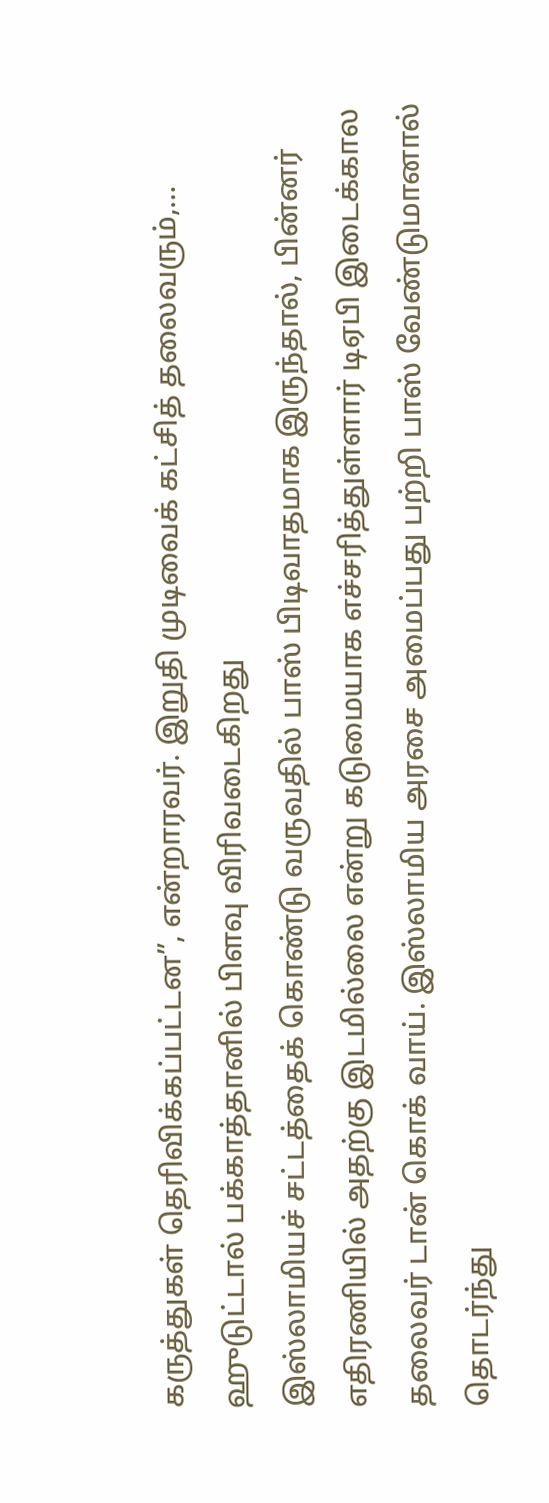கருத்துகள் தெரிவிக்கப்பட்டன”, என்றாரவர். இறுதி முடிவைக் கட்சித் தலைவரும்,…
ஹுடுட்டால் பக்காத்தானில் பிளவு விரிவடைகிறது
இஸ்லாமியச் சட்டத்தைக் கொண்டு வருவதில் பாஸ் பிடிவாதமாக இருந்தால், பின்னர் எதிரணியில் அதற்கு இடமில்லை என்று கடுமையாக எச்சரித்துள்ளார் டிஏபி இடைக்கால தலைவர் டான் கொக் வாய். இஸ்லாமிய அரசை அமைப்பது பற்றி பாஸ் வேண்டுமானால் தொடர்ந்து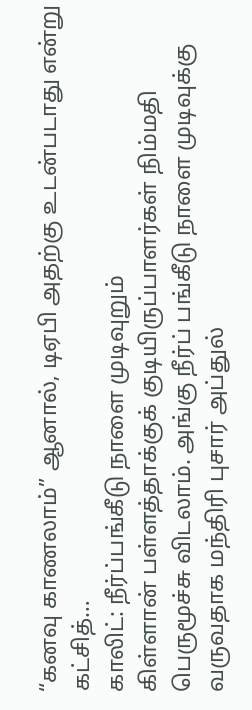“கனவு காணலாம்” ஆனால், டிஏபி அதற்கு உடன்படாது என்று கட்சித்…
காலிட்: நீர்ப்பங்கீடு நாளை முடிவுறும்
கிள்ளான் பள்ளத்தாக்குக் குடியிருப்பாளர்கள் நிம்மதி பெருமூச்சு விடலாம். அங்கு நீர்ப் பங்கீடு நாளை முடிவுக்கு வருவதாக மந்திரி புசார் அப்துல்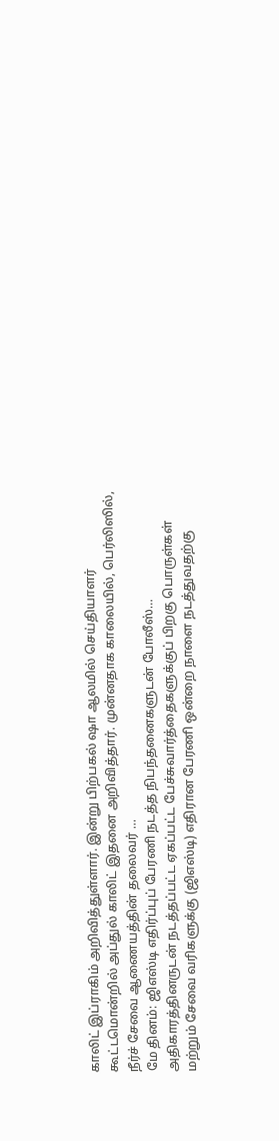காலிட் இப்ராகிம் அறிவித்துள்ளார். இன்று பிற்பகல் ஷா ஆலமில் செய்தியாளர் கூட்டமொன்றில் அப்துல் காலிட் இதனை அறிவித்தார். முன்னதாக காலையில், பெர்லிஸில், நீர்ச் சேவை ஆணையத்தின் தலைவர் …
மே தினம்: ஜிஎஸ்டி எதிர்ப்புப் பேரணி நடத்த நிபந்தனைகளுடன் போலீஸ்…
அதிகாரத்தினருடன் நடத்தப்பட்ட ஏகப்பட்ட பேச்சுவார்த்தைகளுக்குப் பிறகு பொருள்கள் மற்றும் சேவை வரிகளுக்கு (ஜிஎஸ்டி) எதிரான பேரணி ஒன்றை நாளை நடத்துவதற்கு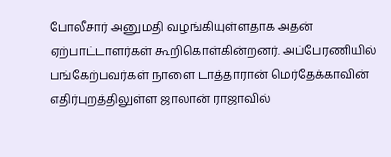போலீசார் அனுமதி வழங்கியுள்ளதாக அதன் ஏற்பாட்டாளர்கள் கூறிகொள்கின்றனர். அப்பேரணியில் பங்கேற்பவர்கள் நாளை டாத்தாரான் மெர்தேக்காவின் எதிர்புறத்திலுள்ள ஜாலான் ராஜாவில்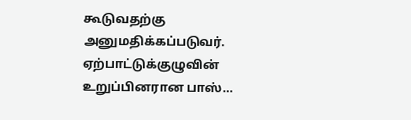கூடுவதற்கு அனுமதிக்கப்படுவர். ஏற்பாட்டுக்குழுவின் உறுப்பினரான பாஸ்…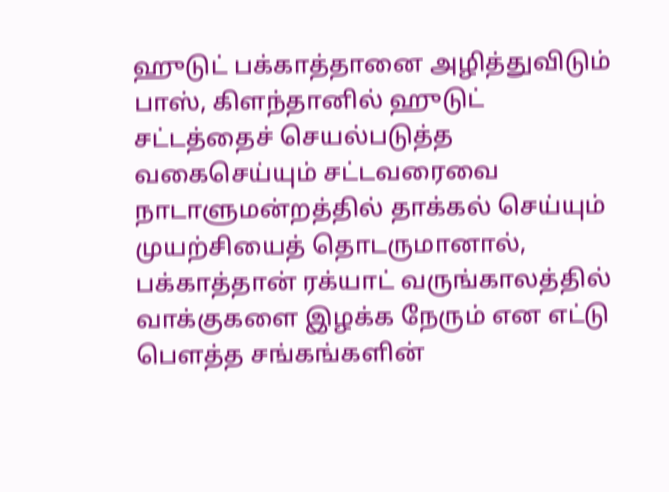ஹுடுட் பக்காத்தானை அழித்துவிடும்
பாஸ், கிளந்தானில் ஹுடுட் சட்டத்தைச் செயல்படுத்த வகைசெய்யும் சட்டவரைவை நாடாளுமன்றத்தில் தாக்கல் செய்யும் முயற்சியைத் தொடருமானால், பக்காத்தான் ரக்யாட் வருங்காலத்தில் வாக்குகளை இழக்க நேரும் என எட்டு பெளத்த சங்கங்களின்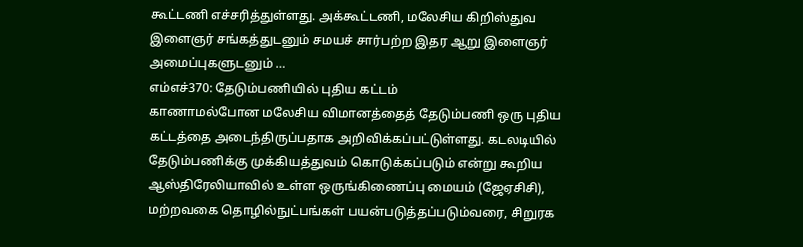கூட்டணி எச்சரித்துள்ளது. அக்கூட்டணி, மலேசிய கிறிஸ்துவ இளைஞர் சங்கத்துடனும் சமயச் சார்பற்ற இதர ஆறு இளைஞர் அமைப்புகளுடனும் …
எம்எச்370: தேடும்பணியில் புதிய கட்டம்
காணாமல்போன மலேசிய விமானத்தைத் தேடும்பணி ஒரு புதிய கட்டத்தை அடைந்திருப்பதாக அறிவிக்கப்பட்டுள்ளது. கடலடியில் தேடும்பணிக்கு முக்கியத்துவம் கொடுக்கப்படும் என்று கூறிய ஆஸ்திரேலியாவில் உள்ள ஒருங்கிணைப்பு மையம் (ஜேஏசிசி), மற்றவகை தொழில்நுட்பங்கள் பயன்படுத்தப்படும்வரை, சிறுரக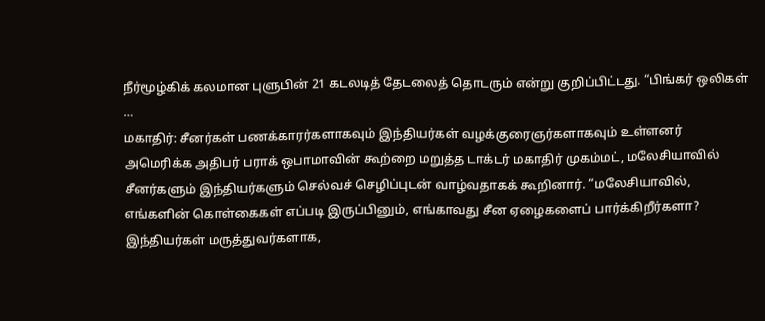நீர்மூழ்கிக் கலமான புளுபின் 21 கடலடித் தேடலைத் தொடரும் என்று குறிப்பிட்டது. “பிங்கர் ஒலிகள் …
மகாதிர்: சீனர்கள் பணக்காரர்களாகவும் இந்தியர்கள் வழக்குரைஞர்களாகவும் உள்ளனர்
அமெரிக்க அதிபர் பராக் ஒபாமாவின் கூற்றை மறுத்த டாக்டர் மகாதிர் முகம்மட், மலேசியாவில் சீனர்களும் இந்தியர்களும் செல்வச் செழிப்புடன் வாழ்வதாகக் கூறினார். “மலேசியாவில், எங்களின் கொள்கைகள் எப்படி இருப்பினும், எங்காவது சீன ஏழைகளைப் பார்க்கிறீர்களா? இந்தியர்கள் மருத்துவர்களாக,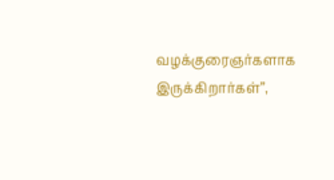வழக்குரைஞர்களாக இருக்கிறார்கள்”,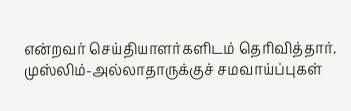என்றவர் செய்தியாளர்களிடம் தெரிவித்தார். முஸ்லிம்-அல்லாதாருக்குச் சமவாய்ப்புகள்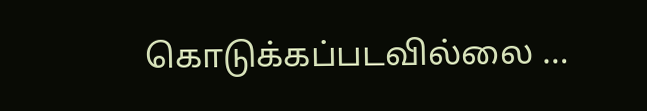கொடுக்கப்படவில்லை …